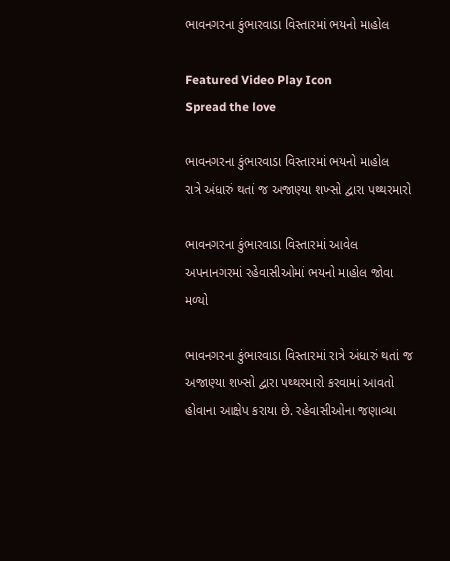ભાવનગરના કુંભારવાડા વિસ્તારમાં ભયનો માહોલ

Featured Video Play Icon
Spread the love

ભાવનગરના કુંભારવાડા વિસ્તારમાં ભયનો માહોલ
રાત્રે અંધારું થતાં જ અજાણ્યા શખ્સો દ્વારા પથ્થરમારો

ભાવનગરના કુંભારવાડા વિસ્તારમાં આવેલ અપનાનગરમાં રહેવાસીઓમાં ભયનો માહોલ જોવા મળ્યો

ભાવનગરના કુંભારવાડા વિસ્તારમાં રાત્રે અંધારું થતાં જ અજાણ્યા શખ્સો દ્વારા પથ્થરમારો કરવામાં આવતો હોવાના આક્ષેપ કરાયા છે. રહેવાસીઓના જણાવ્યા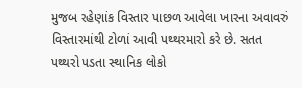મુજબ રહેણાંક વિસ્તાર પાછળ આવેલા ખારના અવાવરું વિસ્તારમાંથી ટોળાં આવી પથ્થરમારો કરે છે. સતત પથ્થરો પડતા સ્થાનિક લોકો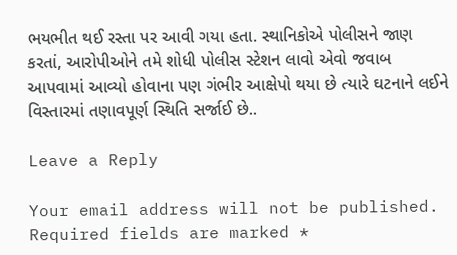ભયભીત થઈ રસ્તા પર આવી ગયા હતા. સ્થાનિકોએ પોલીસને જાણ કરતાં, આરોપીઓને તમે શોધી પોલીસ સ્ટેશન લાવો એવો જવાબ આપવામાં આવ્યો હોવાના પણ ગંભીર આક્ષેપો થયા છે ત્યારે ઘટનાને લઈને વિસ્તારમાં તણાવપૂર્ણ સ્થિતિ સર્જાઈ છે..

Leave a Reply

Your email address will not be published. Required fields are marked *